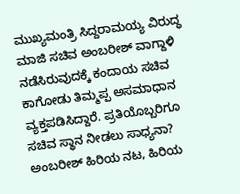ಮುಖ್ಯಮಂತ್ರಿ ಸಿದ್ದರಾಮಯ್ಯ ವಿರುದ್ಧ ಮಾಜಿ ಸಚಿವ ಅಂಬರೀಶ್ ವಾಗ್ದಾಳಿ ನಡೆಸಿರುವುದಕ್ಕೆ ಕಂದಾಯ ಸಚಿವ ಕಾಗೋಡು ತಿಮ್ಮಪ್ಪ ಅಸಮಾಧಾನ ವ್ಯಕ್ತಪಡಿಸಿದ್ದಾರೆ. ಪ್ರತಿಯೊಬ್ಬರಿಗೂ ಸಚಿವ ಸ್ಥಾನ ನೀಡಲು ಸಾಧ್ಯನಾ? ಅಂಬರೀಶ್ ಹಿರಿಯ ನಟ, ಹಿರಿಯ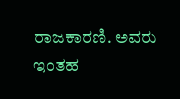ರಾಜಕಾರಣಿ. ಅವರು ಇಂತಹ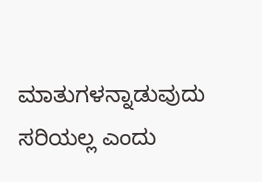ಮಾತುಗಳನ್ನಾಡುವುದು ಸರಿಯಲ್ಲ ಎಂದು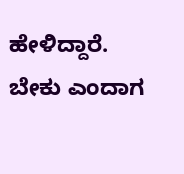ಹೇಳಿದ್ದಾರೆ. ಬೇಕು ಎಂದಾಗ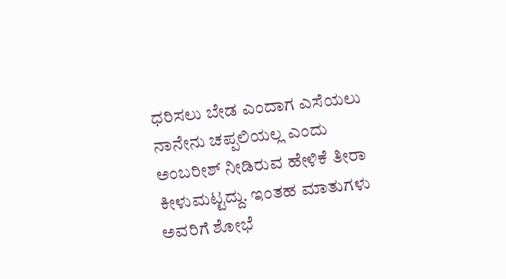ಧರಿಸಲು ಬೇಡ ಎಂದಾಗ ಎಸೆಯಲು ನಾನೇನು ಚಪ್ಪಲಿಯಲ್ಲ ಎಂದು ಅಂಬರೀಶ್ ನೀಡಿರುವ ಹೇಳಿಕೆ ತೀರಾ ಕೀಳುಮಟ್ಟದ್ದು. ಇಂತಹ ಮಾತುಗಳು ಅವರಿಗೆ ಶೋಭೆ